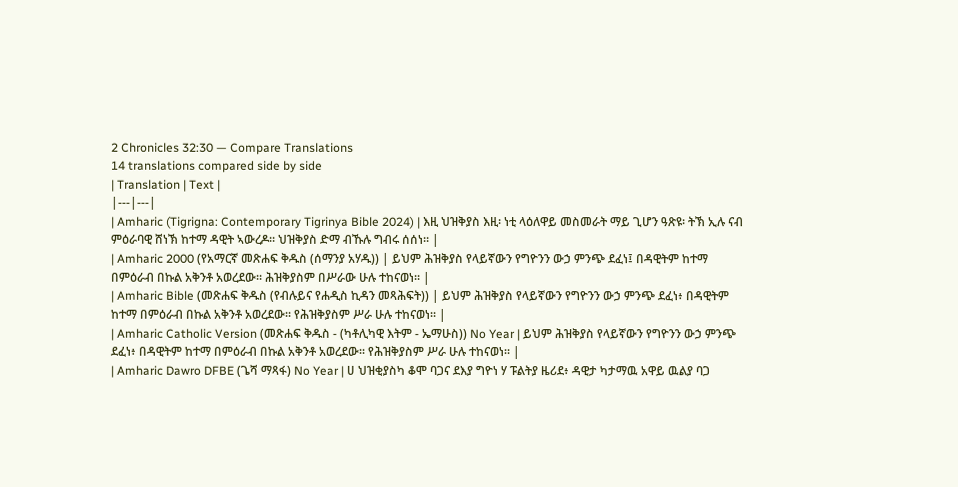2 Chronicles 32:30 — Compare Translations
14 translations compared side by side
| Translation | Text |
|---|---|
| Amharic (Tigrigna: Contemporary Tigrinya Bible 2024) | እዚ ህዝቅያስ እዚ፡ ነቲ ላዕለዋይ መስመራት ማይ ጊሆን ዓጽዩ፡ ትኽ ኢሉ ናብ ምዕራባዊ ሸነኽ ከተማ ዳዊት ኣውረዶ። ህዝቅያስ ድማ ብኹሉ ግብሩ ሰሰነ። |
| Amharic 2000 (የአማርኛ መጽሐፍ ቅዱስ (ሰማንያ አሃዱ)) | ይህም ሕዝቅያስ የላይኛውን የግዮንን ውኃ ምንጭ ደፈነ፤ በዳዊትም ከተማ በምዕራብ በኩል አቅንቶ አወረደው። ሕዝቅያስም በሥራው ሁሉ ተከናወነ። |
| Amharic Bible (መጽሐፍ ቅዱስ (የብሉይና የሐዲስ ኪዳን መጻሕፍት)) | ይህም ሕዝቅያስ የላይኛውን የግዮንን ውኃ ምንጭ ደፈነ፥ በዳዊትም ከተማ በምዕራብ በኩል አቅንቶ አወረደው። የሕዝቅያስም ሥራ ሁሉ ተከናወነ። |
| Amharic Catholic Version (መጽሐፍ ቅዱስ - (ካቶሊካዊ እትም - ኤማሁስ)) No Year | ይህም ሕዝቅያስ የላይኛውን የግዮንን ውኃ ምንጭ ደፈነ፥ በዳዊትም ከተማ በምዕራብ በኩል አቅንቶ አወረደው። የሕዝቅያስም ሥራ ሁሉ ተከናወነ። |
| Amharic Dawro DFBE (ጌሻ ማጻፋ) No Year | ሀ ህዝቂያስካ ቆሞ ባጋና ደእያ ግዮነ ሃ ፑልትያ ዜሪደ፥ ዳዊታ ካታማዉ አዋይ ዉልያ ባጋ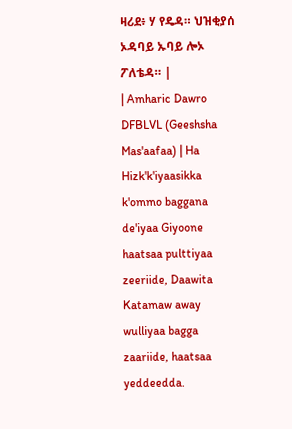ዛሪደ፥ ሃ የዴዳ። ህዝቂያሰ ኦዳባይ ኡባይ ሎኦ ፖለቴዳ። |
| Amharic Dawro DFBLVL (Geeshsha Mas'aafaa) | Ha Hizk'k'iyaasikka k'ommo baggana de'iyaa Giyoone haatsaa pulttiyaa zeeriide, Daawita Katamaw away wulliyaa bagga zaariide, haatsaa yeddeedda.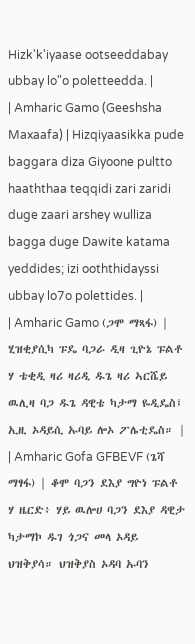Hizk'k'iyaase ootseeddabay ubbay lo"o poletteedda. |
| Amharic Gamo (Geeshsha Maxaafa) | Hizqiyaasikka pude baggara diza Giyoone pultto haaththaa teqqidi zari zaridi duge zaari arshey wulliza bagga duge Dawite katama yeddides; izi ooththidayssi ubbay lo7o polettides. |
| Amharic Gamo (ጋሞ ማጻፋ) | ሂዝቂያሲካ ፑዴ ባጋራ ዲዛ ጊዮኔ ፑልቶ ሃ ቴቂዲ ዛሪ ዛሪዲ ዱጌ ዛሪ ኣርሼይ ዉሊዛ ባጋ ዱጌ ዳዊቴ ካታማ ዬዲዴስ፤ ኢዚ ኦዳይሲ ኡባይ ሎኦ ፖሌቲዴስ። |
| Amharic Gofa GFBEVF (ጌሻ ማፃፋ) | ቆሞ ባጋን ደእያ ግዮነ ፑልቶ ሃ ዜርድ፥ ሃይ ዉሎሀ ባጋን ደእያ ዳዊታ ካታማኮ ዱገ ጎጋና መላ ኦዳይ ህዝቅያሳ። ህዝቅያስ ኦዳባ ኡባን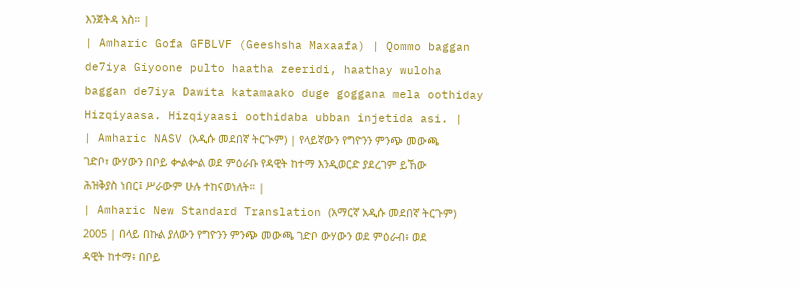እንጀትዳ አስ። |
| Amharic Gofa GFBLVF (Geeshsha Maxaafa) | Qommo baggan de7iya Giyoone pulto haatha zeeridi, haathay wuloha baggan de7iya Dawita katamaako duge goggana mela oothiday Hizqiyaasa. Hizqiyaasi oothidaba ubban injetida asi. |
| Amharic NASV (አዲሱ መደበኛ ትርጒም) | የላይኛውን የግዮንን ምንጭ መውጫ ገድቦ፣ ውሃውን በቦይ ቍልቍል ወደ ምዕራቡ የዳዊት ከተማ እንዲወርድ ያደረገም ይኸው ሕዝቅያስ ነበር፤ ሥራውም ሁሉ ተከናወነለት። |
| Amharic New Standard Translation (አማርኛ አዲሱ መደበኛ ትርጉም) 2005 | በላይ በኩል ያለውን የግዮንን ምንጭ መውጫ ገድቦ ውሃውን ወደ ምዕራብ፥ ወደ ዳዊት ከተማ፥ በቦይ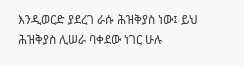እንዲወርድ ያደረገ ራሱ ሕዝቅያስ ነው፤ ይህ ሕዝቅያስ ሊሠራ ባቀደው ነገር ሁሉ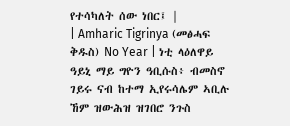የተሳካለት ሰው ነበር፤ |
| Amharic Tigrinya (መፅሓፍ ቅዱስ) No Year | ነቲ ላዕለዋይ ዓይኒ ማይ ግዮን ዓቢሱስ፥ ብመስኖ ገይሩ ናብ ከተማ ኢየሩሳሌም ኣቢሉ ኸም ዝውሕዝ ዝገበሮ ንጉስ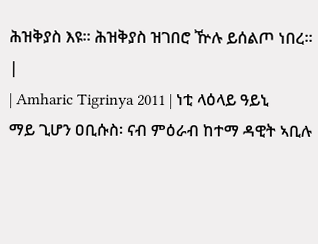ሕዝቅያስ እዩ። ሕዝቅያስ ዝገበሮ ዅሉ ይሰልጦ ነበረ። |
| Amharic Tigrinya 2011 | ነቲ ላዕላይ ዓይኒ ማይ ጊሆን ዐቢሱስ፡ ናብ ምዕራብ ከተማ ዳዊት ኣቢሉ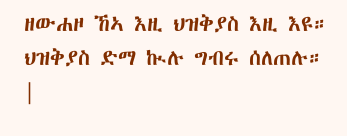ዘውሐዞ ኸኣ እዚ ህዝቅያስ እዚ እዩ። ህዝቅያስ ድማ ኲሉ ግብሩ ሰለጠሉ። |